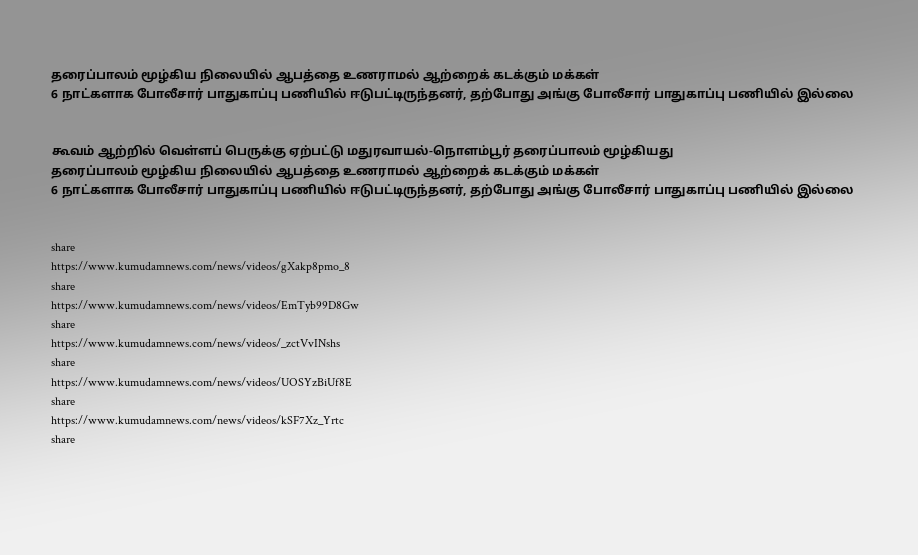தரைப்பாலம் மூழ்கிய நிலையில் ஆபத்தை உணராமல் ஆற்றைக் கடக்கும் மக்கள்
6 நாட்களாக போலீசார் பாதுகாப்பு பணியில் ஈடுபட்டிருந்தனர், தற்போது அங்கு போலீசார் பாதுகாப்பு பணியில் இல்லை


கூவம் ஆற்றில் வெள்ளப் பெருக்கு ஏற்பட்டு மதுரவாயல்-நொளம்பூர் தரைப்பாலம் மூழ்கியது
தரைப்பாலம் மூழ்கிய நிலையில் ஆபத்தை உணராமல் ஆற்றைக் கடக்கும் மக்கள்
6 நாட்களாக போலீசார் பாதுகாப்பு பணியில் ஈடுபட்டிருந்தனர், தற்போது அங்கு போலீசார் பாதுகாப்பு பணியில் இல்லை


share
https://www.kumudamnews.com/news/videos/gXakp8pmo_8
share
https://www.kumudamnews.com/news/videos/EmTyb99D8Gw
share
https://www.kumudamnews.com/news/videos/_zctVvINshs
share
https://www.kumudamnews.com/news/videos/UOSYzBiUf8E
share
https://www.kumudamnews.com/news/videos/kSF7Xz_Yrtc
share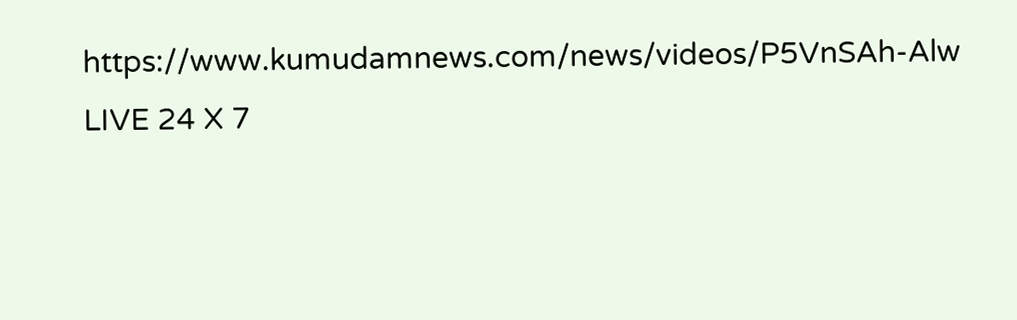https://www.kumudamnews.com/news/videos/P5VnSAh-Alw
LIVE 24 X 7